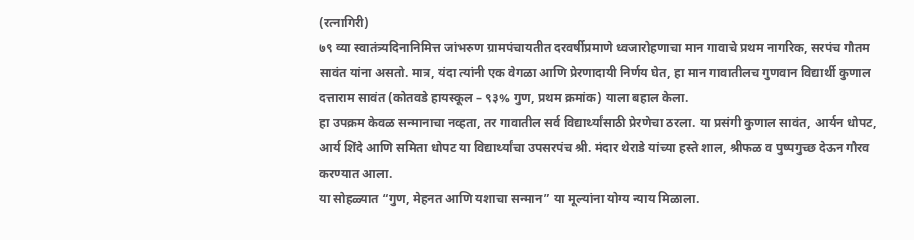(रत्नागिरी)
७९ व्या स्वातंत्र्यदिनानिमित्त जांभरुण ग्रामपंचायतीत दरवर्षीप्रमाणे ध्वजारोहणाचा मान गावाचे प्रथम नागरिक, सरपंच गौतम सावंत यांना असतो. मात्र, यंदा त्यांनी एक वेगळा आणि प्रेरणादायी निर्णय घेत, हा मान गावातीलच गुणवान विद्यार्थी कुणाल दत्ताराम सावंत (कोतवडे हायस्कूल – ९३% गुण, प्रथम क्रमांक) याला बहाल केला.
हा उपक्रम केवळ सन्मानाचा नव्हता, तर गावातील सर्व विद्यार्थ्यांसाठी प्रेरणेचा ठरला. या प्रसंगी कुणाल सावंत, आर्यन धोपट, आर्य शिंदे आणि समिता धोपट या विद्यार्थ्यांचा उपसरपंच श्री. मंदार थेराडे यांच्या हस्ते शाल, श्रीफळ व पुष्पगुच्छ देऊन गौरव करण्यात आला.
या सोहळ्यात “गुण, मेहनत आणि यशाचा सन्मान” या मूल्यांना योग्य न्याय मिळाला.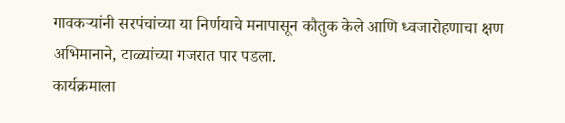गावकऱ्यांनी सरपंचांच्या या निर्णयाचे मनापासून कौतुक केले आणि ध्वजारोहणाचा क्षण अभिमानाने, टाळ्यांच्या गजरात पार पडला.
कार्यक्रमाला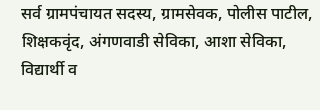सर्व ग्रामपंचायत सदस्य, ग्रामसेवक, पोलीस पाटील, शिक्षकवृंद, अंगणवाडी सेविका, आशा सेविका, विद्यार्थी व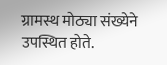ग्रामस्थ मोठ्या संख्येने उपस्थित होते.